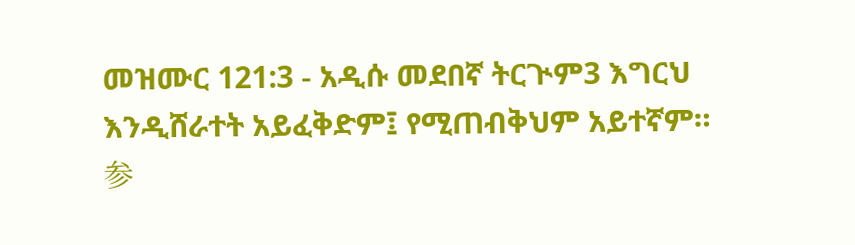መዝሙር 121:3 - አዲሱ መደበኛ ትርጒም3 እግርህ እንዲሸራተት አይፈቅድም፤ የሚጠብቅህም አይተኛም። 参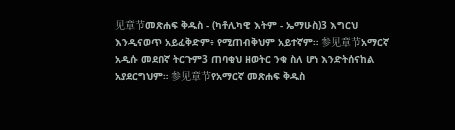见章节መጽሐፍ ቅዱስ - (ካቶሊካዊ እትም - ኤማሁስ)3 እግርህ እንዲናወጥ አይፈቅድም፥ የሚጠብቅህም አይተኛም። 参见章节አማርኛ አዲሱ መደበኛ ትርጉም3 ጠባቂህ ዘወትር ንቁ ስለ ሆነ እንድትሰናከል አያደርግህም። 参见章节የአማርኛ መጽሐፍ ቅዱስ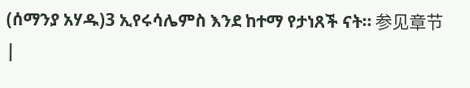(ሰማንያ አሃዱ)3 ኢየሩሳሌምስ እንደ ከተማ የታነጸች ናት። 参见章节 |